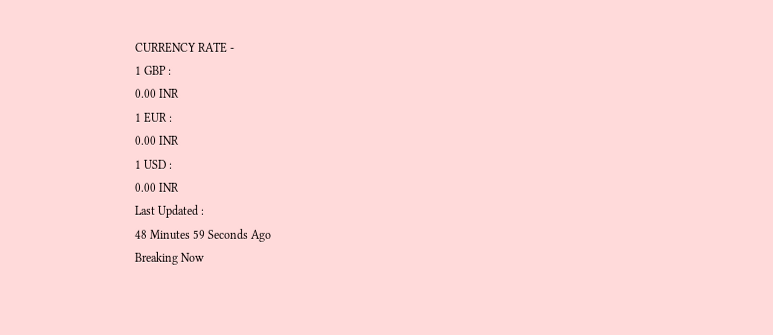CURRENCY RATE -
1 GBP :
0.00 INR
1 EUR :
0.00 INR
1 USD :
0.00 INR
Last Updated :
48 Minutes 59 Seconds Ago
Breaking Now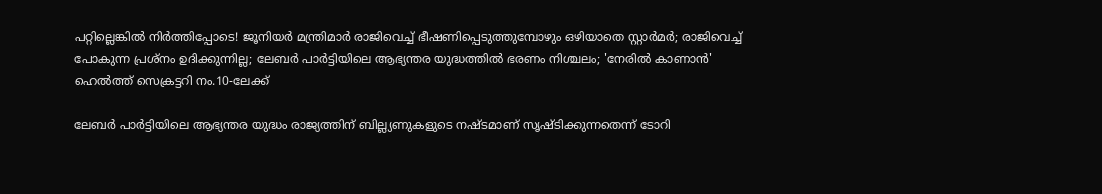പറ്റില്ലെങ്കില്‍ നിര്‍ത്തിപ്പോടെ! ജൂനിയര്‍ മന്ത്രിമാര്‍ രാജിവെച്ച് ഭീഷണിപ്പെടുത്തുമ്പോഴും ഒഴിയാതെ സ്റ്റാര്‍മര്‍; രാജിവെച്ച് പോകുന്ന പ്രശ്‌നം ഉദിക്കുന്നില്ല; ലേബര്‍ പാര്‍ട്ടിയിലെ ആഭ്യന്തര യുദ്ധത്തില്‍ ഭരണം നിശ്ചലം; 'നേരില്‍ കാണാന്‍' ഹെല്‍ത്ത് സെക്രട്ടറി നം.10-ലേക്ക്

ലേബര്‍ പാര്‍ട്ടിയിലെ ആഭ്യന്തര യുദ്ധം രാജ്യത്തിന് ബില്ല്യണുകളുടെ നഷ്ടമാണ് സൃഷ്ടിക്കുന്നതെന്ന് ടോറി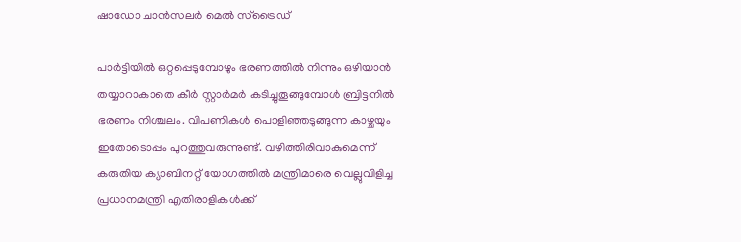ഷാഡോ ചാന്‍സലര്‍ മെല്‍ സ്‌ട്രൈഡ്

പാര്‍ട്ടിയില്‍ ഒറ്റപ്പെടുമ്പോഴും ഭരണത്തില്‍ നിന്നും ഒഴിയാന്‍ തയ്യാറാകാതെ കീര്‍ സ്റ്റാര്‍മര്‍ കടിച്ചുതൂങ്ങുമ്പോള്‍ ബ്രിട്ടനില്‍ ഭരണം നിശ്ചലം. വിപണികള്‍ പൊളിഞ്ഞടുങ്ങുന്ന കാഴ്ചയും ഇതോടൊപ്പം പുറത്തുവരുന്നുണ്ട്. വഴിത്തിരിവാകുമെന്ന് കരുതിയ ക്യാബിനറ്റ് യോഗത്തില്‍ മന്ത്രിമാരെ വെല്ലുവിളിച്ച പ്രധാനമന്ത്രി എതിരാളികള്‍ക്ക്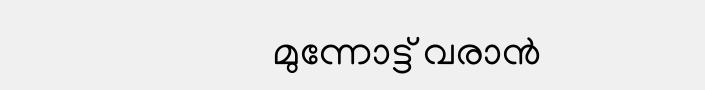മുന്നോട്ട് വരാന്‍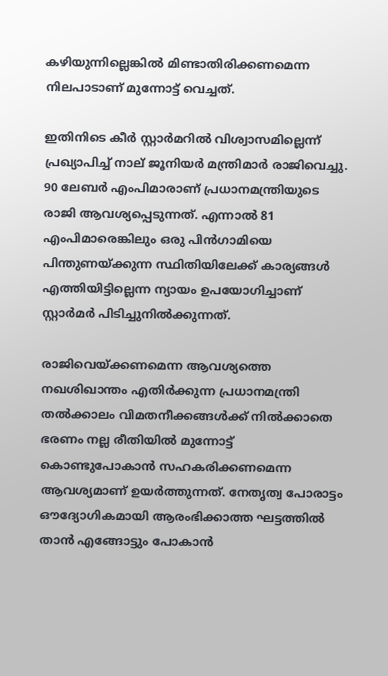കഴിയുന്നില്ലെങ്കില്‍ മിണ്ടാതിരിക്കണമെന്ന നിലപാടാണ് മുന്നോട്ട് വെച്ചത്.

ഇതിനിടെ കീര്‍ സ്റ്റാര്‍മറില്‍ വിശ്വാസമില്ലെന്ന് പ്രഖ്യാപിച്ച് നാല് ജൂനിയര്‍ മന്ത്രിമാര്‍ രാജിവെച്ചു. 90 ലേബര്‍ എംപിമാരാണ് പ്രധാനമന്ത്രിയുടെ രാജി ആവശ്യപ്പെടുന്നത്. എന്നാല്‍ 81 എംപിമാരെങ്കിലും ഒരു പിന്‍ഗാമിയെ പിന്തുണയ്ക്കുന്ന സ്ഥിതിയിലേക്ക് കാര്യങ്ങള്‍ എത്തിയിട്ടില്ലെന്ന ന്യായം ഉപയോഗിച്ചാണ് സ്റ്റാര്‍മര്‍ പിടിച്ചുനില്‍ക്കുന്നത്.

രാജിവെയ്ക്കണമെന്ന ആവശ്യത്തെ നഖശിഖാന്തം എതിര്‍ക്കുന്ന പ്രധാനമന്ത്രി തല്‍ക്കാലം വിമതനീക്കങ്ങള്‍ക്ക് നില്‍ക്കാതെ ഭരണം നല്ല രീതിയില്‍ മുന്നോട്ട് കൊണ്ടുപോകാന്‍ സഹകരിക്കണമെന്ന ആവശ്യമാണ് ഉയര്‍ത്തുന്നത്. നേതൃത്വ പോരാട്ടം ഔദ്യോഗികമായി ആരംഭിക്കാത്ത ഘട്ടത്തില്‍ താന്‍ എങ്ങോട്ടും പോകാന്‍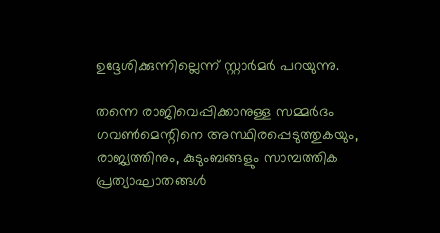ഉദ്ദേശിക്കുന്നില്ലെന്ന് സ്റ്റാര്‍മര്‍ പറയുന്നു.

തന്നെ രാജിവെപ്പിക്കാനുള്ള സമ്മര്‍ദം ഗവണ്‍മെന്റിനെ അസ്ഥിരപ്പെടുത്തുകയും, രാജ്യത്തിനും, കുടുംബങ്ങളും സാമ്പത്തിക പ്രത്യാഘാതങ്ങള്‍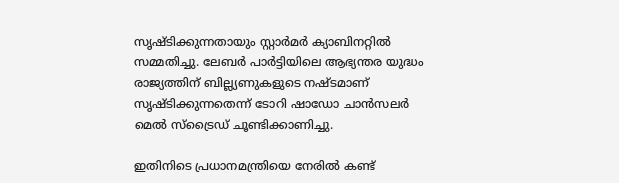സൃഷ്ടിക്കുന്നതായും സ്റ്റാര്‍മര്‍ ക്യാബിനറ്റില്‍ സമ്മതിച്ചു. ലേബര്‍ പാര്‍ട്ടിയിലെ ആഭ്യന്തര യുദ്ധം രാജ്യത്തിന് ബില്ല്യണുകളുടെ നഷ്ടമാണ് സൃഷ്ടിക്കുന്നതെന്ന് ടോറി ഷാഡോ ചാന്‍സലര്‍ മെല്‍ സ്‌ട്രൈഡ് ചൂണ്ടിക്കാണിച്ചു.

ഇതിനിടെ പ്രധാനമന്ത്രിയെ നേരില്‍ കണ്ട്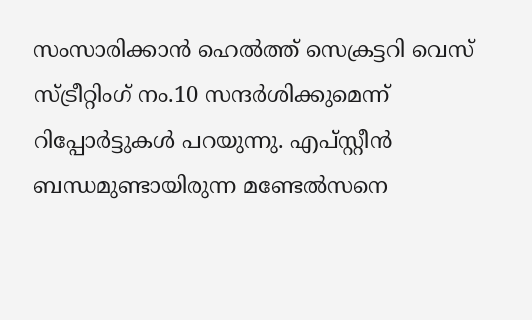സംസാരിക്കാന്‍ ഹെല്‍ത്ത് സെക്രട്ടറി വെസ് സ്ട്രീറ്റിംഗ് നം.10 സന്ദര്‍ശിക്കുമെന്ന് റിപ്പോര്‍ട്ടുകള്‍ പറയുന്നു. എപ്സ്റ്റീന്‍ ബന്ധമുണ്ടായിരുന്ന മണ്ടേല്‍സനെ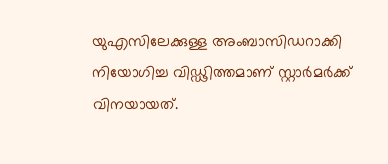യുഎസിലേക്കുള്ള അംബാസിഡറാക്കി നിയോഗിച്ച വിഡ്ഢിത്തമാണ് സ്റ്റാര്‍മര്‍ക്ക് വിനയായത്.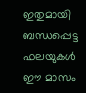ഇതുമായി ബന്ധപ്പെട്ട ഫലയുകള്‍ ഈ മാസം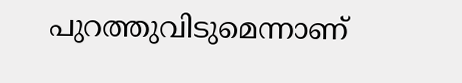പുറത്തുവിടുമെന്നാണ്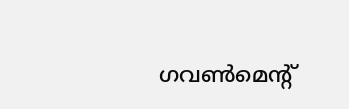ഗവണ്‍മെന്റ്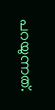പറയുന്നത്.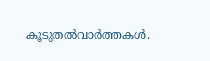കൂടുതല്‍വാര്‍ത്തകള്‍.